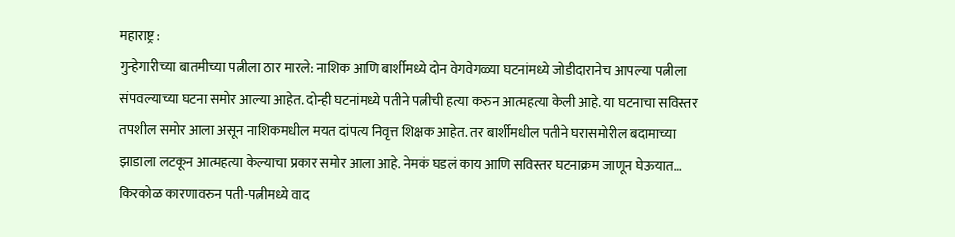महाराष्ट्र :
गुन्हेगारीच्या बातमीच्या पत्नीला ठार मारले: नाशिक आणि बार्शीमध्ये दोन वेगवेगळ्या घटनांमध्ये जोडीदारानेच आपल्या पत्नीला संपवल्याच्या घटना समोर आल्या आहेत. दोन्ही घटनांमध्ये पतीने पत्नीची हत्या करुन आत्महत्या केली आहे. या घटनाचा सविस्तर तपशील समोर आला असून नाशिकमधील मयत दांपत्य निवृत्त शिक्षक आहेत. तर बार्शीमधील पतीने घरासमोरील बदामाच्या झाडाला लटकून आत्महत्या केल्याचा प्रकार समोर आला आहे. नेमकं घडलं काय आणि सविस्तर घटनाक्रम जाणून घेऊयात…
किरकोळ कारणावरुन पती-पत्नीमध्ये वाद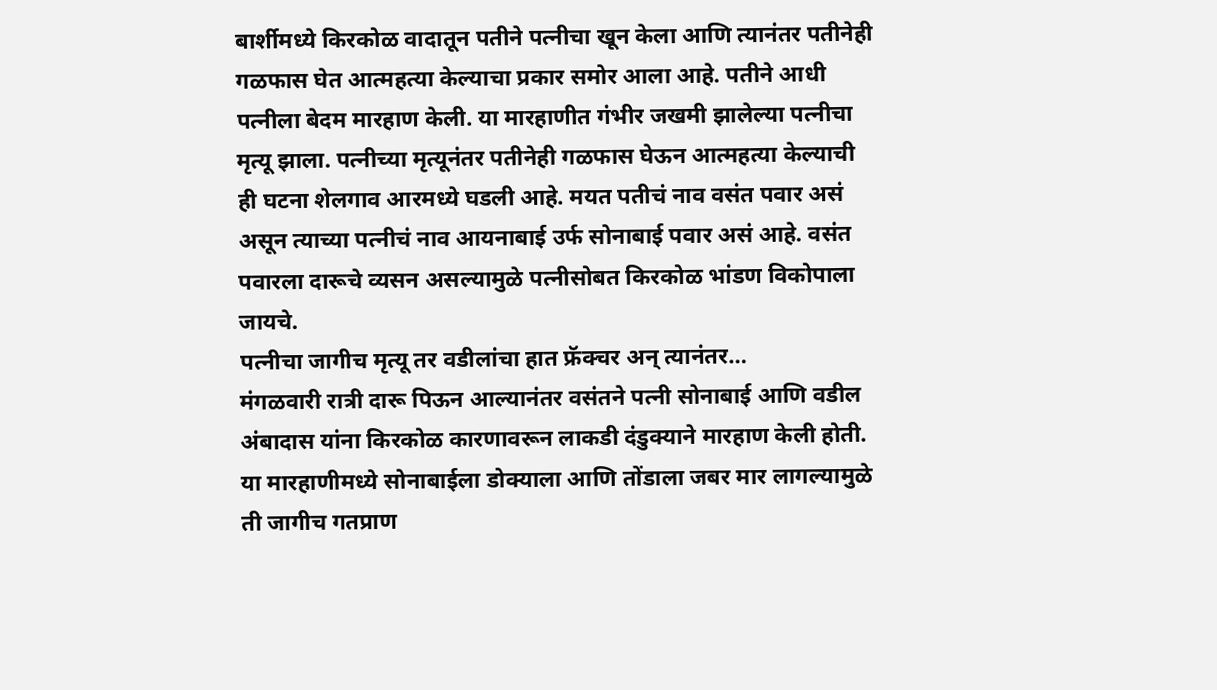बार्शीमध्ये किरकोळ वादातून पतीने पत्नीचा खून केला आणि त्यानंतर पतीनेही गळफास घेत आत्महत्या केल्याचा प्रकार समोर आला आहे. पतीने आधी पत्नीला बेदम मारहाण केली. या मारहाणीत गंभीर जखमी झालेल्या पत्नीचा मृत्यू झाला. पत्नीच्या मृत्यूनंतर पतीनेही गळफास घेऊन आत्महत्या केल्याची ही घटना शेलगाव आरमध्ये घडली आहे. मयत पतीचं नाव वसंत पवार असं असून त्याच्या पत्नीचं नाव आयनाबाई उर्फ सोनाबाई पवार असं आहे. वसंत पवारला दारूचे व्यसन असल्यामुळे पत्नीसोबत किरकोळ भांडण विकोपाला जायचे.
पत्नीचा जागीच मृत्यू तर वडीलांचा हात फ्रॅक्चर अन् त्यानंतर…
मंगळवारी रात्री दारू पिऊन आल्यानंतर वसंतने पत्नी सोनाबाई आणि वडील अंबादास यांना किरकोळ कारणावरून लाकडी दंडुक्याने मारहाण केली होती. या मारहाणीमध्ये सोनाबाईला डोक्याला आणि तोंडाला जबर मार लागल्यामुळे ती जागीच गतप्राण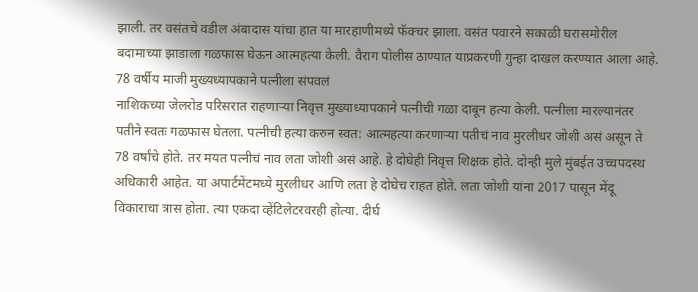झाली. तर वसंतचे वडील अंबादास यांचा हात या मारहाणीमध्ये फॅक्चर झाला. वसंत पवारने सकाळी घरासमोरील बदामाच्या झाडाला गळफास घेऊन आत्महत्या केली. वैराग पोलीस ठाण्यात याप्रकरणी गुन्हा दाखल करण्यात आला आहे.
78 वर्षीय माजी मुख्यध्यापकाने पत्नीला संपवलं
नाशिकच्या जेलरोड परिसरात राहणाऱ्या निवृत्त मुख्याध्यापकाने पत्नीची गळा दाबून हत्या केली. पत्नीला मारल्यानंतर पतीने स्वतः गळफास घेतला. पत्नीची हत्या करुन स्वत: आत्महत्या करणाऱ्या पतीचं नाव मुरलीधर जोशी असं असून ते 78 वर्षांचे होते. तर मयत पत्नीचं नाव लता जोशी असं आहे. हे दोघेही निवृत्त शिक्षक होते. दोन्ही मुले मुंबईत उच्चपदस्थ अधिकारी आहेत. या अपार्टमेंटमध्ये मुरलीधर आणि लता हे दोघेच राहत होते. लता जोशी यांना 2017 पासून मेंदू विकाराचा त्रास होता. त्या एकदा व्हेंटिलेटरवरही होत्या. दीर्घ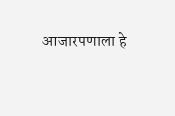आजारपणाला हे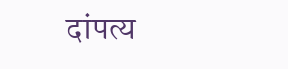दांपत्य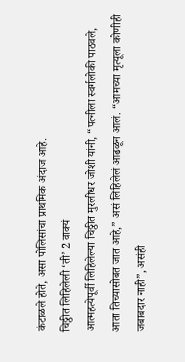कंटाळले होते, असा पोलिसांचा प्राथमिक अंदाज आहे.
चिठ्ठीत लिहिलेली ‘ती’ 2 वाक्यं
आत्महत्येपूर्वी लिहिलेल्या चिठ्ठीत मुरलीधर जोशी यांनी, “पत्नीला स्वर्गलोकी पाठवले, आता तिच्यासोबत जात आहे,” असं लिहिलेलं आढळून आलं. “आमच्या मृत्यूला कोणीही जबाबदार नाही”, असंही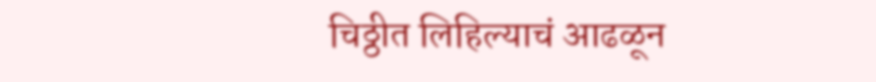चिठ्ठीत लिहिल्याचं आढळून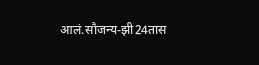आलं.सौजन्य-झी24तास